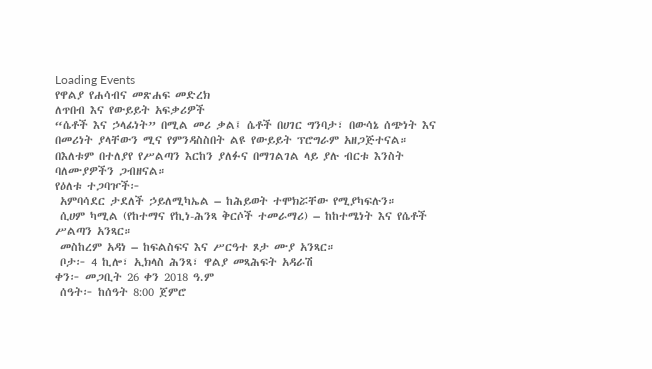Loading Events
የዋልያ የሐሳብና መጽሐፍ መድረክ
ለጥበብ እና የውይይት አፍቃሪዎች
“ሴቶች እና ኃላፊነት” በሚል መሪ ቃል፤ ሴቶች በሀገር ግንባታ፣ በውሳኔ ሰጭነት እና በመሪነት ያላቸውን ሚና የምንዳስስበት ልዩ የውይይት ፕሮግራም አዘጋጅተናል። በእለቱም በተለያየ የሥልጣን እርከን ያለፉና በማገልገል ላይ ያሉ ብርቱ እንስት ባለሙያዎችን ጋብዘናል።
የዕለቱ ተጋባዦች፦
 አምባሳደር ታደለች ኃይለሚካኤል – ከሕይወት ተሞክሯቸው የሚያካፍሉን።
 ሲሀም ካሚል (የከተማና የኪነ-ሕንጻ ቅርሶች ተመራማሪ) – ከከተሜነት እና የሴቶች ሥልጣን አንጻር።
 መስከረም አዳነ – ከፍልስፍና እና ሥርዓተ ጾታ ሙያ አንጻር።
 ቦታ፦ 4 ኪሎ፣ ኢክላስ ሕንጻ፣ ዋልያ መጻሕፍት አዳራሽ
ቀን፦ መጋቢት 26 ቀን 2018 ዓ.ም
 ሰዓት፦ ከሰዓት 8:00 ጀምሮ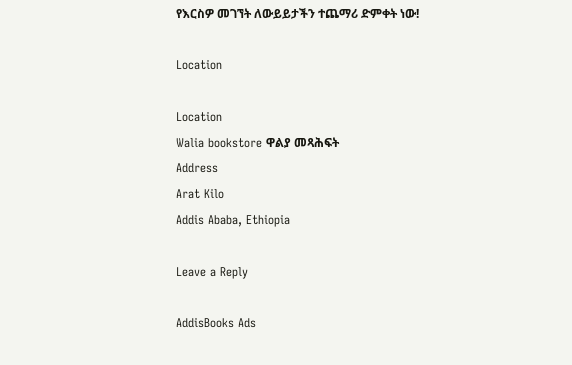የእርስዎ መገኘት ለውይይታችን ተጨማሪ ድምቀት ነው!

Location

Location
Walia bookstore ዋልያ መጻሕፍት
Address
Arat Kilo
Addis Ababa, Ethiopia

Leave a Reply

AddisBooks Ads